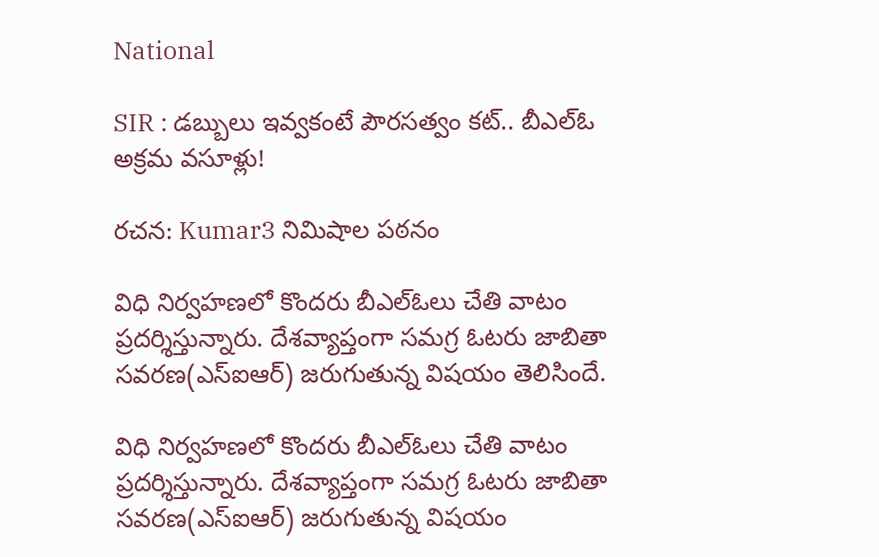National

SIR : డబ్బులు ఇవ్వకంటే పౌరసత్వం కట్.. బీఎల్‌ఓ అక్రమ వసూళ్లు!

రచన: Kumar3 నిమిషాల పఠనం

విధి నిర్వహణలో కొందరు బీఎల్‌ఓలు చేతి వాటం ప్రదర్శిస్తున్నారు. దేశవ్యాప్తంగా సమగ్ర ఓటరు జాబితా సవరణ(ఎస్ఐఆర్) జరుగుతున్న విషయం తెలిసిందే.

విధి నిర్వహణలో కొందరు బీఎల్‌ఓలు చేతి వాటం ప్రదర్శిస్తున్నారు. దేశవ్యాప్తంగా సమగ్ర ఓటరు జాబితా సవరణ(ఎస్ఐఆర్) జరుగుతున్న విషయం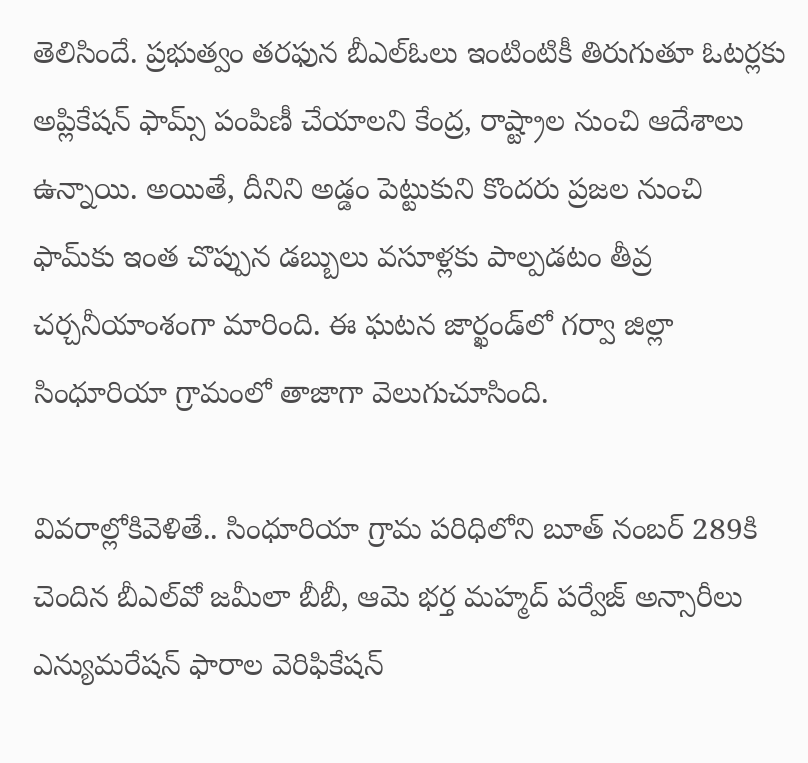తెలిసిందే. ప్రభుత్వం తరఫున బీఎల్‌ఓలు ఇంటింటికీ తిరుగుతూ ఓటర్లకు అప్లికేషన్ ఫామ్స్ పంపిణీ చేయాలని కేంద్ర, రాష్ట్రాల నుంచి ఆదేశాలు ఉన్నాయి. అయితే, దీనిని అడ్డం పెట్టుకుని కొందరు ప్రజల నుంచి ఫామ్‌కు ఇంత చొప్పున డబ్బులు వసూళ్లకు పాల్పడటం తీవ్ర చర్చనీయాంశంగా మారింది. ఈ ఘటన జార్ఖండ్‌లో గర్వా జిల్లా సింధూరియా గ్రామంలో తాజాగా వెలుగుచూసింది.

వివరాల్లోకివెళితే.. సింధూరియా గ్రామ పరిధిలోని బూత్ నంబర్ 289కి చెందిన బీఎల్‌వో జమీలా బీబీ, ఆమె భర్త మహ్మద్ పర్వేజ్ అన్సారీలు ఎన్యుమరేషన్ ఫారాల వెరిఫికేషన్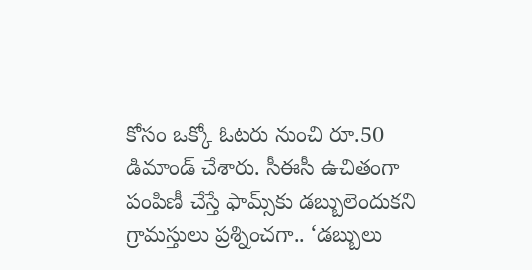కోసం ఒక్కో ఓటరు నుంచి రూ.50 డిమాండ్ చేశారు. సీఈసీ ఉచితంగా పంపిణీ చేస్తే ఫామ్స్‌కు డబ్బులెందుకని గ్రామస్తులు ప్రశ్నించగా.. ‘డబ్బులు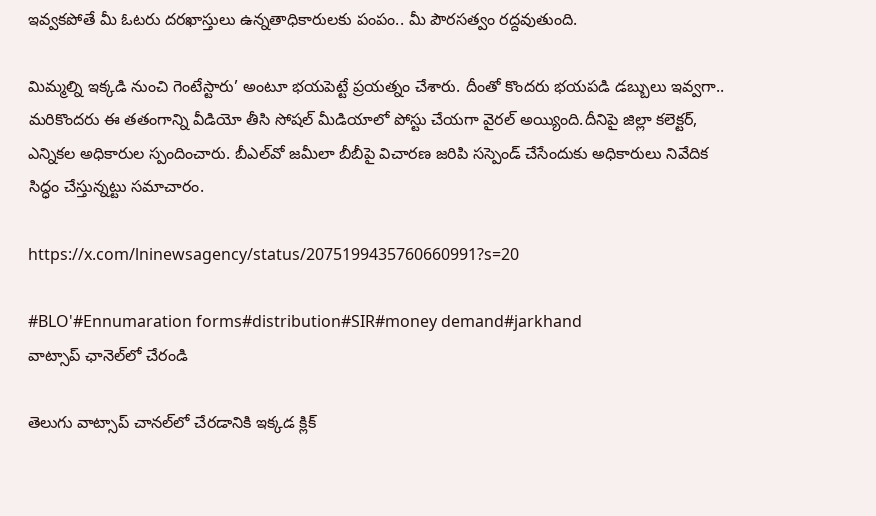ఇవ్వకపోతే మీ ఓటరు దరఖాస్తులు ఉన్నతాధికారులకు పంపం.. మీ పౌరసత్వం రద్దవుతుంది.

మిమ్మల్ని ఇక్కడి నుంచి గెంటేస్టారు’ అంటూ భయపెట్టే ప్రయత్నం చేశారు. దీంతో కొందరు భయపడి డబ్బులు ఇవ్వగా.. మరికొందరు ఈ తతంగాన్ని వీడియో తీసి సోషల్ మీడియాలో పోస్టు చేయగా వైరల్ అయ్యింది.దీనిపై జిల్లా కలెక్టర్, ఎన్నికల అధికారుల స్పందించారు. బీఎల్‌వో జమీలా బీబీపై విచారణ జరిపి సస్పెండ్ చేసేందుకు అధికారులు నివేదిక సిద్ధం చేస్తున్నట్టు సమాచారం.

https://x.com/lninewsagency/status/2075199435760660991?s=20

#BLO'#Ennumaration forms#distribution#SIR#money demand#jarkhand
వాట్సాప్ ఛానెల్‌లో చేరండి

తెలుగు వాట్సాప్ చానల్‌లో చేరడానికి ఇక్కడ క్లిక్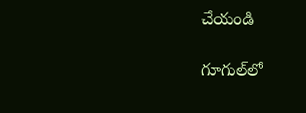చేయండి

గూగుల్‌లో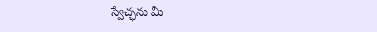స్వేచ్ఛను మీ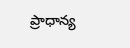ప్రాధాన్య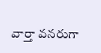వార్తా వనరుగా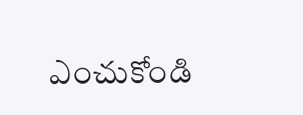ఎంచుకోండి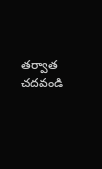తర్వాత చదవండి